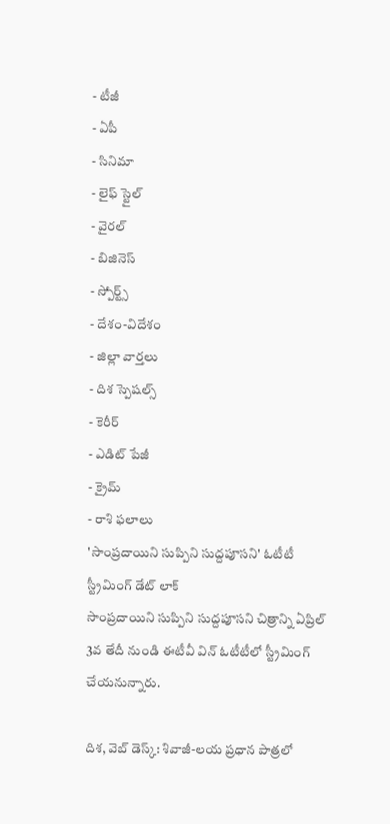- టీజీ
- ఏపీ
- సినిమా
- లైఫ్ స్టైల్
- వైరల్
- బిజినెస్
- స్పోర్ట్స్
- దేశం-విదేశం
- జిల్లా వార్తలు
- దిశ స్పెషల్స్
- కెరీర్
- ఎడిట్ పేజీ
- క్రైమ్
- రాశి ఫలాలు
'సాంప్రదాయిని సుప్పిని సుద్దపూసని' ఓటీటీ స్ట్రీమింగ్ డేట్ లాక్
సాంప్రదాయిని సుప్పిని సుద్దపూసని చిత్రాన్ని ఏప్రిల్ 3వ తేదీ నుండి ఈటీవీ విన్ ఓటీటీలో స్ట్రీమింగ్ చేయనున్నారు.

దిశ, వెబ్ డెస్క్: శివాజీ-లయ ప్రధాన పాత్రలో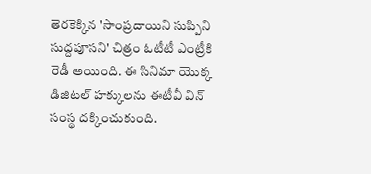తెరకెక్కిన 'సాంప్రదాయిని సుప్పిని సుద్దపూసని' చిత్రం ఓటీటీ ఎంట్రీకి రెడీ అయింది. ఈ సినిమా యొక్క డిజిటల్ హక్కులను ఈటీవీ విన్ సంస్థ దక్కించుకుంది.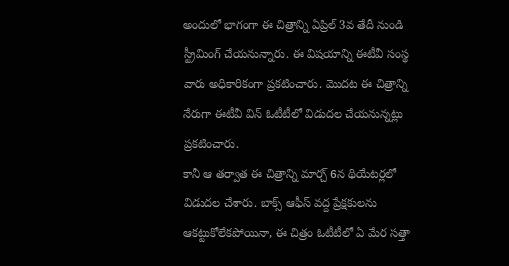అందులో భాగంగా ఈ చిత్రాన్ని ఏప్రిల్ 3వ తేదీ నుండి స్ట్రీమింగ్ చేయనున్నారు. ఈ విషయాన్ని ఈటీవీ సంస్థ వారు అధికారికంగా ప్రకటించారు. మొదట ఈ చిత్రాన్ని నేరుగా ఈటీవీ విన్ ఓటీటీలో విడుదల చేయనున్నట్లు ప్రకటించారు.
కానీ ఆ తర్వాత ఈ చిత్రాన్ని మార్చ్ 6న థియేటర్లలో విడుదల చేశారు. బాక్స్ ఆఫీస్ వద్ద ప్రేక్షకులను ఆకట్టుకోలేకపోయినా, ఈ చిత్రం ఓటీటీలో ఏ మేర సత్తా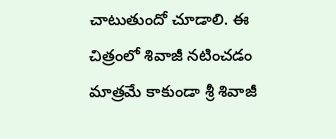చాటుతుందో చూడాలి. ఈ చిత్రంలో శివాజీ నటించడం మాత్రమే కాకుండా శ్రీ శివాజీ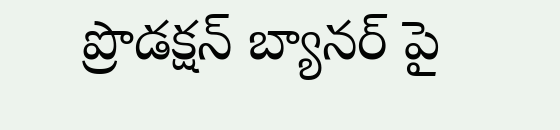ప్రొడక్షన్ బ్యానర్ పై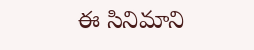ఈ సినిమాని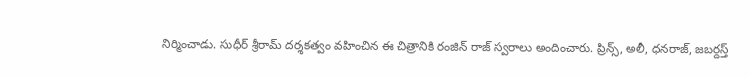నిర్మించాడు. సుధీర్ శ్రీరామ్ దర్శకత్వం వహించిన ఈ చిత్రానికి రంజిన్ రాజ్ స్వరాలు అందించారు. ప్రిన్స్, అలీ, ధనరాజ్, జబర్దస్త్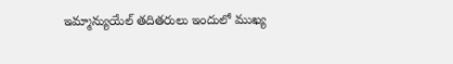ఇమ్మాన్యుయేల్ తదితరులు ఇందులో ముఖ్య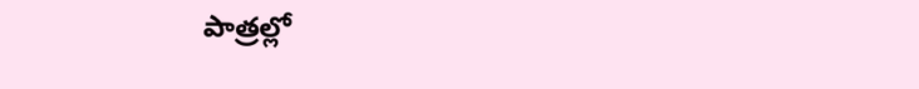పాత్రల్లో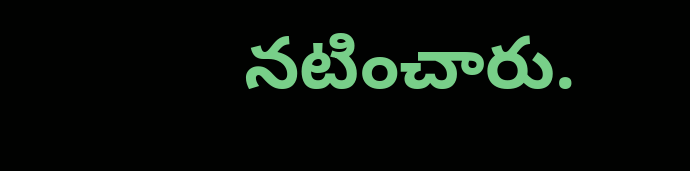నటించారు.